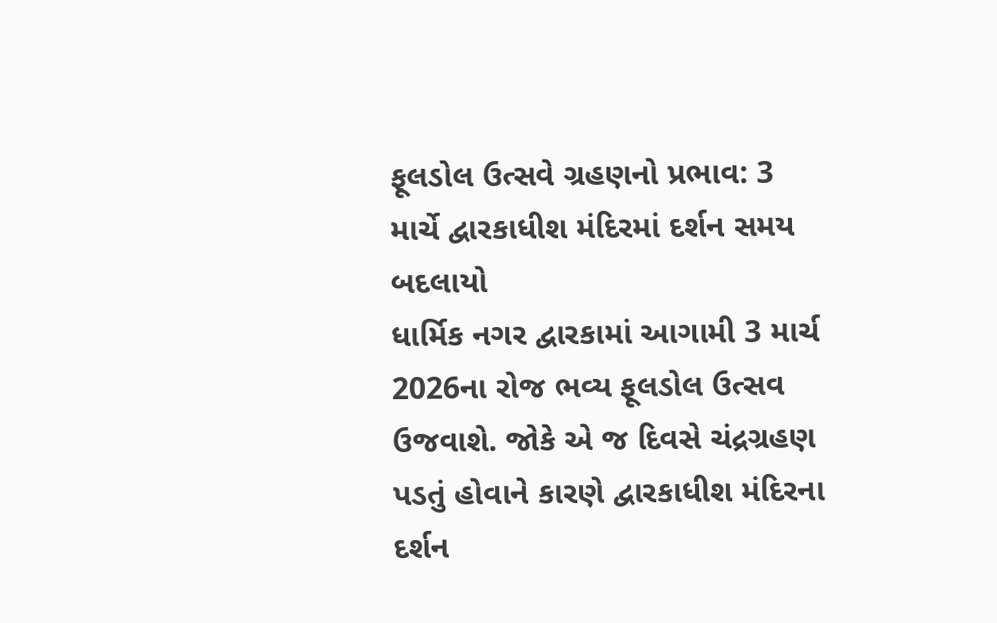ફૂલડોલ ઉત્સવે ગ્રહણનો પ્રભાવ: 3 માર્ચે દ્વારકાધીશ મંદિરમાં દર્શન સમય બદલાયો
ધાર્મિક નગર દ્વારકામાં આગામી 3 માર્ચ 2026ના રોજ ભવ્ય ફૂલડોલ ઉત્સવ ઉજવાશે. જોકે એ જ દિવસે ચંદ્રગ્રહણ પડતું હોવાને કારણે દ્વારકાધીશ મંદિરના દર્શન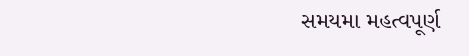સમયમા મહત્વપૂર્ણ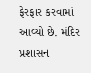ફેરફાર કરવામાં આવ્યો છે. મંદિર પ્રશાસન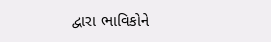દ્વારા ભાવિકોને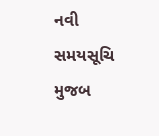નવી સમયસૂચિ મુજબ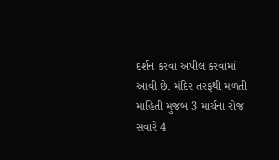દર્શન કરવા અપીલ કરવામાં આવી છે. મંદિર તરફથી મળતી માહિતી મુજબ 3 માર્ચના રોજ સવારે 4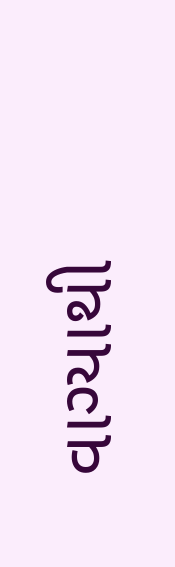વાગ્યાથી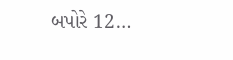બપોરે 12…